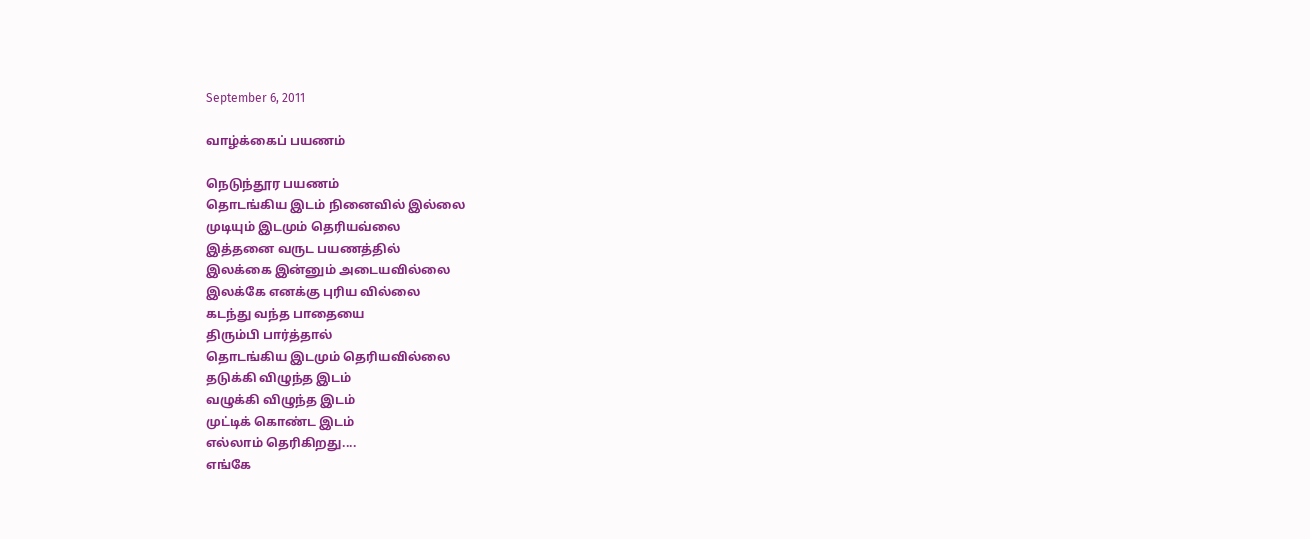September 6, 2011

வாழ்க்கைப் பயணம்

நெடுந்தூர பயணம்
தொடங்கிய இடம் நினைவில் இல்லை
முடியும் இடமும் தெரியவ்லை
இத்தனை வருட பயணத்தில்
இலக்கை இன்னும் அடையவில்லை
இலக்கே எனக்கு புரிய வில்லை
கடந்து வந்த பாதையை
திரும்பி பார்த்தால்
தொடங்கிய இடமும் தெரியவில்லை
தடுக்கி விழுந்த இடம்
வழுக்கி விழுந்த இடம்
முட்டிக் கொண்ட இடம்
எல்லாம் தெரிகிறது....
எங்கே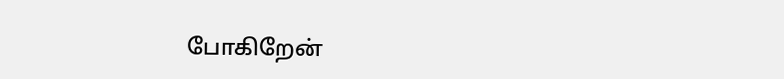போகிறேன்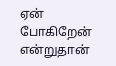ஏன் போகிறேன்
என்றுதான்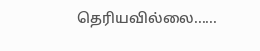தெரியவில்லை......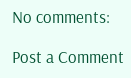No comments:

Post a Comment